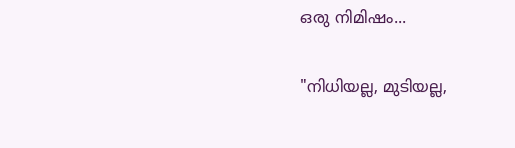ഒരു നിമിഷം...

"നിധിയല്ല, മുടിയല്ല,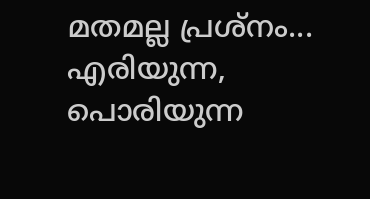മതമല്ല പ്രശ്നം... എരിയുന്ന, പൊരിയുന്ന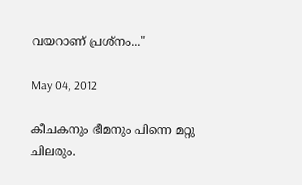വയറാണ് പ്രശ്നം..."

May 04, 2012

കീചകനും ഭീമനും പിന്നെ മറ്റു ചിലരും.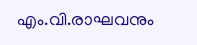എം.വി.രാഘവനും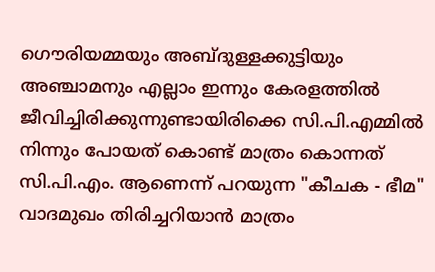ഗൌരിയമ്മയും അബ്ദുള്ളക്കുട്ടിയും അഞ്ചാമനും എല്ലാം ഇന്നും കേരളത്തില്‍ ജീവിച്ചിരിക്കുന്നുണ്ടായിരിക്കെ സി.പി.എമ്മില്‍ നിന്നും പോയത് കൊണ്ട് മാത്രം കൊന്നത് സി.പി.എം. ആണെന്ന് പറയുന്ന "കീചക - ഭീമ" വാദമുഖം തിരിച്ചറിയാന്‍ മാത്രം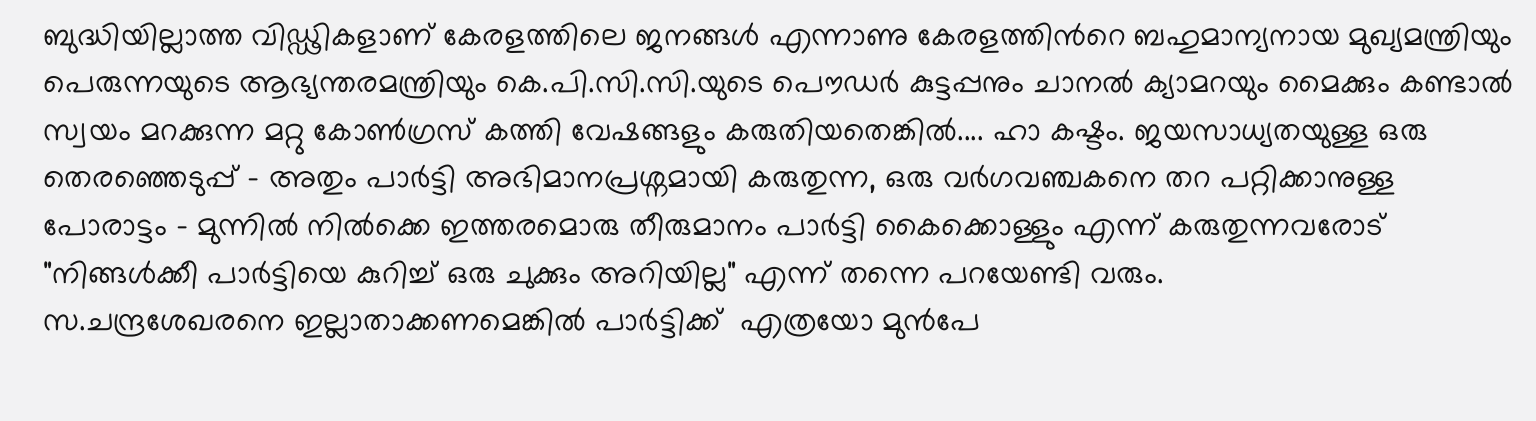ബുദ്ധിയില്ലാത്ത വിഡ്ഢികളാണ് കേരളത്തിലെ ജനങ്ങള്‍ എന്നാണു കേരളത്തിന്‍റെ ബഹുമാന്യനായ മുഖ്യമന്ത്രിയും പെരുന്നയുടെ ആഭ്യന്തരമന്ത്രിയും കെ.പി.സി.സി.യുടെ പൌഡര്‍ കുട്ടപ്പനും ചാനല്‍ ക്യാമറയും മൈക്കും കണ്ടാല്‍ സ്വയം മറക്കുന്ന മറ്റു കോണ്‍ഗ്രസ് കത്തി വേഷങ്ങളും കരുതിയതെങ്കില്‍.... ഹാ കഷ്ടം. ജയസാധ്യതയുള്ള ഒരു തെരഞ്ഞെടുപ്പ് - അതും പാര്‍ട്ടി അഭിമാനപ്രശ്നമായി കരുതുന്ന, ഒരു വര്‍ഗവഞ്ചകനെ തറ പറ്റിക്കാനുള്ള പോരാട്ടം - മുന്നില്‍ നില്‍ക്കെ ഇത്തരമൊരു തീരുമാനം പാര്‍ട്ടി കൈക്കൊള്ളും എന്ന് കരുതുന്നവരോട് "നിങ്ങള്‍ക്കീ പാര്‍ട്ടിയെ കുറിച്ച് ഒരു ചുക്കും അറിയില്ല" എന്ന് തന്നെ പറയേണ്ടി വരും.
സ.ചന്ദ്രശേഖരനെ ഇല്ലാതാക്കണമെങ്കില്‍ പാര്‍ട്ടിക്ക്  എത്രയോ മുന്‍പേ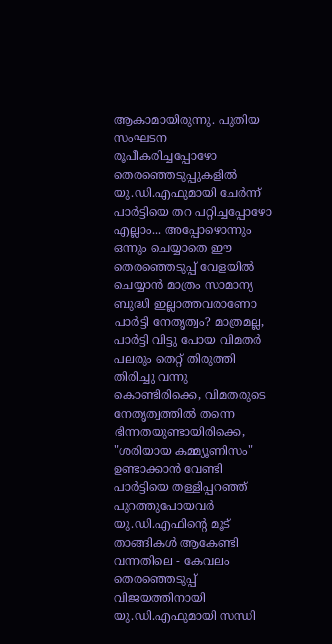ആകാമായിരുന്നു. പുതിയ സംഘടന രൂപീകരിച്ചപ്പോഴോ തെരഞ്ഞെടുപ്പുകളില്‍ യു.ഡി.എഫുമായി ചേര്‍ന്ന് പാര്‍ട്ടിയെ തറ പറ്റിച്ചപ്പോഴോ എല്ലാം... അപ്പോഴൊന്നും ഒന്നും ചെയ്യാതെ ഈ തെരഞ്ഞെടുപ്പ് വേളയില്‍ ചെയ്യാന്‍ മാത്രം സാമാന്യ ബുദ്ധി ഇല്ലാത്തവരാണോ പാര്‍ട്ടി നേതൃത്വം? മാത്രമല്ല, പാര്‍ട്ടി വിട്ടു പോയ വിമതര്‍ പലരും തെറ്റ് തിരുത്തി തിരിച്ചു വന്നു കൊണ്ടിരിക്കെ, വിമതരുടെ നേതൃത്വത്തില്‍ തന്നെ ഭിന്നതയുണ്ടായിരിക്കെ, "ശരിയായ കമ്മ്യൂണിസം" ഉണ്ടാക്കാന്‍ വേണ്ടി പാര്‍ട്ടിയെ തള്ളിപ്പറഞ്ഞ് പുറത്തുപോയവര്‍ യു.ഡി.എഫിന്‍റെ മൂട് താങ്ങികള്‍ ആകേണ്ടി വന്നതിലെ - കേവലം തെരഞ്ഞെടുപ്പ് വിജയത്തിനായി യു.ഡി.എഫുമായി സന്ധി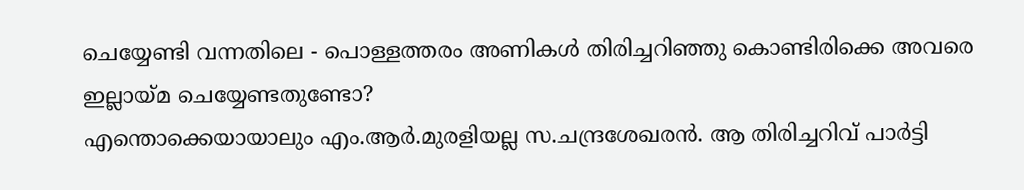ചെയ്യേണ്ടി വന്നതിലെ - പൊള്ളത്തരം അണികള്‍ തിരിച്ചറിഞ്ഞു കൊണ്ടിരിക്കെ അവരെ ഇല്ലായ്മ ചെയ്യേണ്ടതുണ്ടോ?
എന്തൊക്കെയായാലും എം.ആര്‍.മുരളിയല്ല സ.ചന്ദ്രശേഖരന്‍. ആ തിരിച്ചറിവ് പാര്‍ട്ടി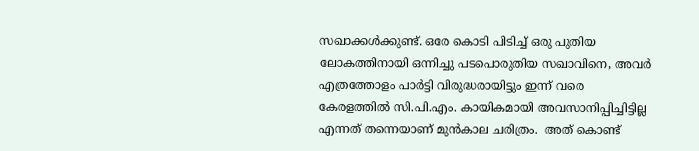സഖാക്കള്‍ക്കുണ്ട്. ഒരേ കൊടി പിടിച്ച് ഒരു പുതിയ ലോകത്തിനായി ഒന്നിച്ചു പടപൊരുതിയ സഖാവിനെ, അവര്‍ എത്രത്തോളം പാര്‍ട്ടി വിരുദ്ധരായിട്ടും ഇന്ന് വരെ കേരളത്തില്‍ സി.പി.എം. കായികമായി അവസാനിപ്പിച്ചിട്ടില്ല എന്നത് തന്നെയാണ് മുന്‍കാല ചരിത്രം.  അത് കൊണ്ട്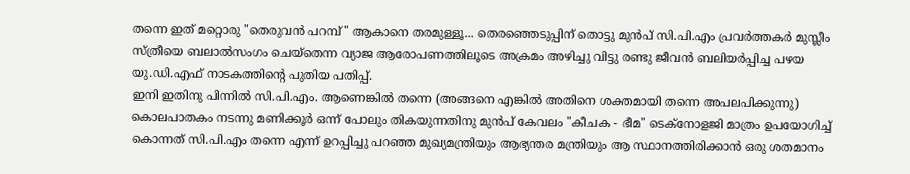തന്നെ ഇത് മറ്റൊരു "തെരുവന്‍ പറമ്പ്" ആകാനെ തരമുള്ളൂ... തെരഞ്ഞെടുപ്പിന് തൊട്ടു മുന്‍പ് സി.പി.എം പ്രവര്‍ത്തകര്‍ മുസ്ലീം സ്ത്രീയെ ബലാല്‍സംഗം ചെയ്തെന്ന വ്യാജ ആരോപണത്തിലൂടെ അക്രമം അഴിച്ചു വിട്ടു രണ്ടു ജീവന്‍ ബലിയര്‍പ്പിച്ച പഴയ യു.ഡി.എഫ് നാടകത്തിന്‍റെ പുതിയ പതിപ്പ്.
ഇനി ഇതിനു പിന്നില്‍ സി.പി.എം. ആണെങ്കില്‍ തന്നെ (അങ്ങനെ എങ്കില്‍ അതിനെ ശക്തമായി തന്നെ അപലപിക്കുന്നു) കൊലപാതകം നടന്നു മണിക്കൂര്‍ ഒന്ന് പോലും തികയുന്നതിനു മുന്‍പ് കേവലം "കീചക - ഭീമ" ടെക്നോളജി മാത്രം ഉപയോഗിച്ച് കൊന്നത് സി.പി.എം തന്നെ എന്ന് ഉറപ്പിച്ചു പറഞ്ഞ മുഖ്യമന്ത്രിയും ആഭ്യന്തര മന്ത്രിയും ആ സ്ഥാനത്തിരിക്കാന്‍ ഒരു ശതമാനം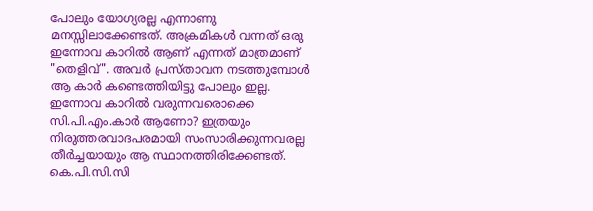പോലും യോഗ്യരല്ല എന്നാണു മനസ്സിലാക്കേണ്ടത്. അക്രമികള്‍ വന്നത് ഒരു ഇന്നോവ കാറില്‍ ആണ് എന്നത് മാത്രമാണ് "തെളിവ്". അവര്‍ പ്രസ്താവന നടത്തുമ്പോള്‍ ആ കാര്‍ കണ്ടെത്തിയിട്ടു പോലും ഇല്ല. ഇന്നോവ കാറില്‍ വരുന്നവരൊക്കെ സി.പി.എം.കാര്‍ ആണോ? ഇത്രയും നിരുത്തരവാദപരമായി സംസാരിക്കുന്നവരല്ല തീര്‍ച്ചയായും ആ സ്ഥാനത്തിരിക്കേണ്ടത്. കെ.പി.സി.സി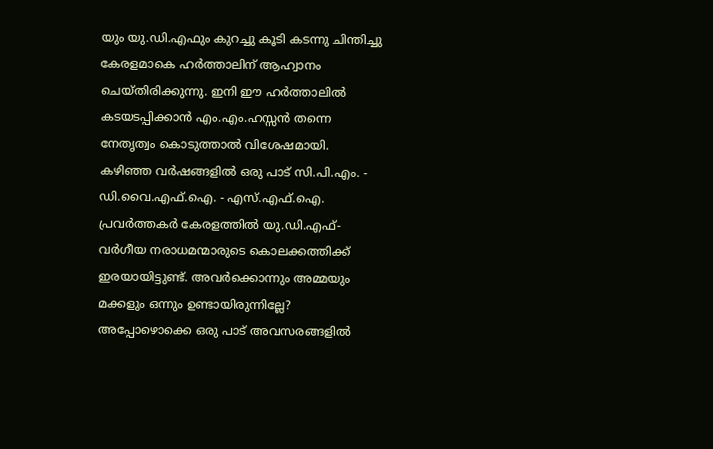യും യു.ഡി.എഫും കുറച്ചു കൂടി കടന്നു ചിന്തിച്ചു കേരളമാകെ ഹര്‍ത്താലിന് ആഹ്വാനം ചെയ്തിരിക്കുന്നു. ഇനി ഈ ഹര്‍ത്താലില്‍ കടയടപ്പിക്കാന്‍ എം.എം.ഹസ്സന്‍ തന്നെ നേതൃത്വം കൊടുത്താല്‍ വിശേഷമായി.
കഴിഞ്ഞ വര്‍ഷങ്ങളില്‍ ഒരു പാട് സി.പി.എം. - ഡി.വൈ.എഫ്.ഐ. - എസ്.എഫ്.ഐ.  പ്രവര്‍ത്തകര്‍ കേരളത്തില്‍ യു.ഡി.എഫ്- വര്‍ഗീയ നരാധമന്മാരുടെ കൊലക്കത്തിക്ക് ഇരയായിട്ടുണ്ട്. അവര്‍ക്കൊന്നും അമ്മയും മക്കളും ഒന്നും ഉണ്ടായിരുന്നില്ലേ? അപ്പോഴൊക്കെ ഒരു പാട് അവസരങ്ങളില്‍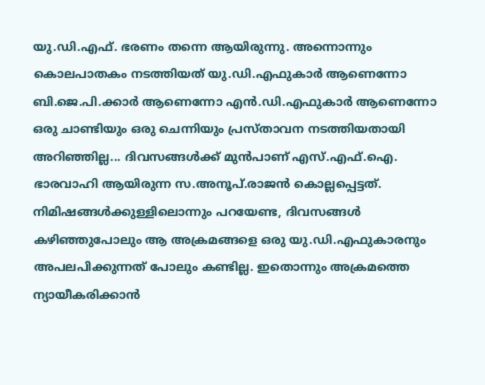യു.ഡി.എഫ്. ഭരണം തന്നെ ആയിരുന്നു. അന്നൊന്നും കൊലപാതകം നടത്തിയത് യു.ഡി.എഫുകാര്‍ ആണെന്നോ ബി.ജെ.പി.ക്കാര്‍ ആണെന്നോ എന്‍.ഡി.എഫുകാര്‍ ആണെന്നോ ഒരു ചാണ്ടിയും ഒരു ചെന്നിയും പ്രസ്താവന നടത്തിയതായി അറിഞ്ഞില്ല... ദിവസങ്ങള്‍ക്ക് മുന്‍പാണ് എസ്.എഫ്.ഐ. ഭാരവാഹി ആയിരുന്ന സ.അനൂപ്‌.രാജന്‍ കൊല്ലപ്പെട്ടത്. നിമിഷങ്ങള്‍ക്കുള്ളിലൊന്നും പറയേണ്ട, ദിവസങ്ങള്‍ കഴിഞ്ഞുപോലും ആ അക്രമങ്ങളെ ഒരു യു.ഡി.എഫുകാരനും അപലപിക്കുന്നത് പോലും കണ്ടില്ല. ഇതൊന്നും അക്രമത്തെ ന്യായീകരിക്കാന്‍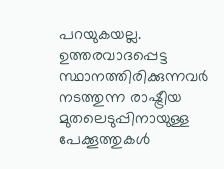പറയുകയല്ല. ഉത്തരവാദപ്പെട്ട സ്ഥാനത്തിരിക്കുന്നവര്‍ നടത്തുന്ന രാഷ്ട്രീയ മുതലെടുപ്പിനായുള്ള പേക്കൂത്തുകള്‍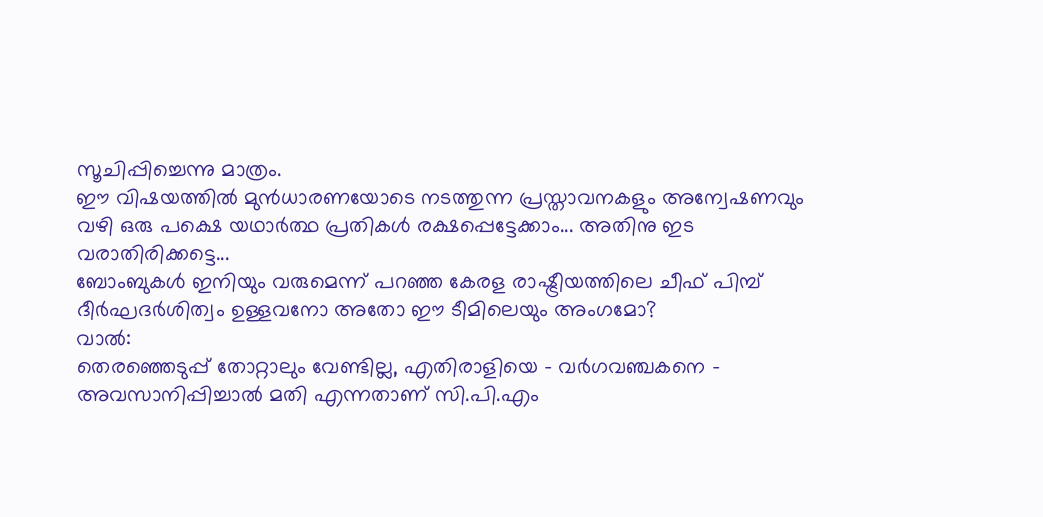സൂചിപ്പിച്ചെന്നു മാത്രം.
ഈ വിഷയത്തില്‍ മുന്‍ധാരണയോടെ നടത്തുന്ന പ്രസ്താവനകളും അന്വേഷണവും വഴി ഒരു പക്ഷെ യഥാര്‍ത്ഥ പ്രതികള്‍ രക്ഷപ്പെട്ടേക്കാം... അതിനു ഇട വരാതിരിക്കട്ടെ...
ബോംബുകള്‍ ഇനിയും വരുമെന്ന് പറഞ്ഞ കേരള രാഷ്ട്രീയത്തിലെ ചീഫ്‌ പിമ്പ്‌ ദീര്‍ഘദര്‍ശിത്വം ഉള്ളവനോ അതോ ഈ ടീമിലെയും അംഗമോ?
വാല്‍:
തെരഞ്ഞെടുപ്പ് തോറ്റാലും വേണ്ടില്ല, എതിരാളിയെ - വര്‍ഗവഞ്ചകനെ -  അവസാനിപ്പിച്ചാല്‍ മതി എന്നതാണ് സി.പി.എം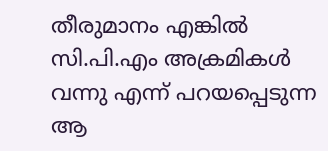തീരുമാനം എങ്കില്‍ സി.പി.എം അക്രമികള്‍ വന്നു എന്ന് പറയപ്പെടുന്ന ആ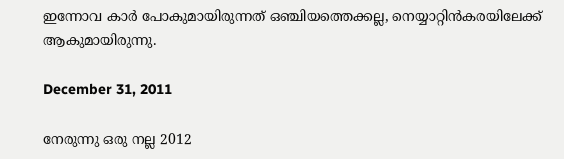ഇന്നോവ കാര്‍ പോകുമായിരുന്നത് ഒഞ്ചിയത്തെക്കല്ല, നെയ്യാറ്റിന്‍കരയിലേക്ക് ആകുമായിരുന്നു.

December 31, 2011

നേരുന്നു ഒരു നല്ല 2012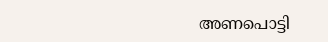അണപൊട്ടി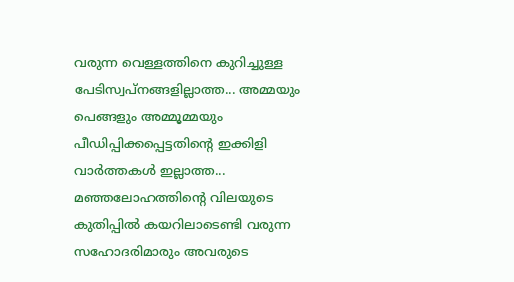വരുന്ന വെള്ളത്തിനെ കുറിച്ചുള്ള പേടിസ്വപ്നങ്ങളില്ലാത്ത... അമ്മയും പെങ്ങളും അമ്മൂമ്മയും പീഡിപ്പിക്കപ്പെട്ടതിന്‍റെ ഇക്കിളി വാര്‍ത്തകള്‍ ഇല്ലാത്ത... മഞ്ഞലോഹത്തിന്റെ വിലയുടെ കുതിപ്പില്‍ കയറിലാടെണ്ടി വരുന്ന സഹോദരിമാരും അവരുടെ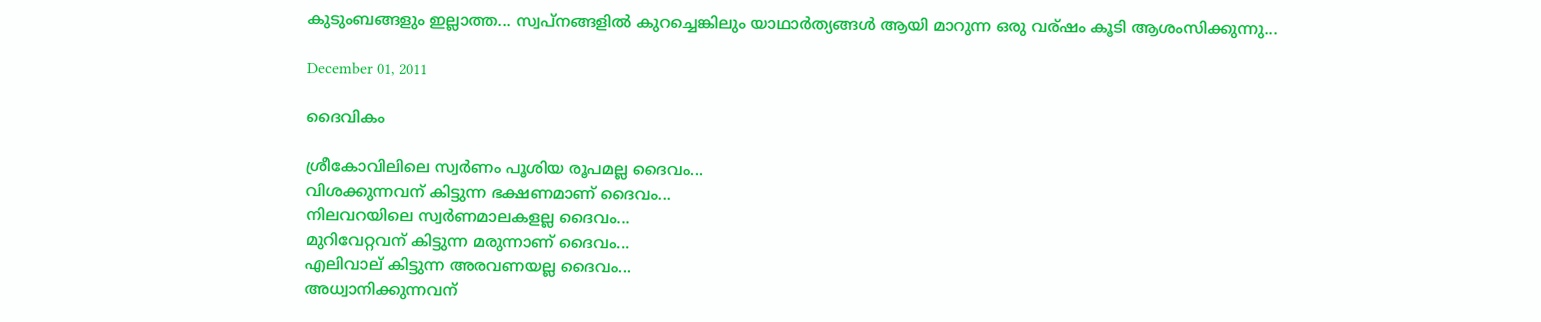കുടുംബങ്ങളും ഇല്ലാത്ത... സ്വപ്നങ്ങളില്‍ കുറച്ചെങ്കിലും യാഥാര്‍ത്യങ്ങള്‍ ആയി മാറുന്ന ഒരു വര്ഷം കൂടി ആശംസിക്കുന്നു...

December 01, 2011

ദൈവികം

ശ്രീകോവിലിലെ സ്വര്‍ണം പൂശിയ രൂപമല്ല ദൈവം...
വിശക്കുന്നവന് കിട്ടുന്ന ഭക്ഷണമാണ് ദൈവം...
നിലവറയിലെ സ്വര്‍ണമാലകളല്ല ദൈവം...
മുറിവേറ്റവന് കിട്ടുന്ന മരുന്നാണ് ദൈവം...
എലിവാല് കിട്ടുന്ന അരവണയല്ല ദൈവം...
അധ്വാനിക്കുന്നവന്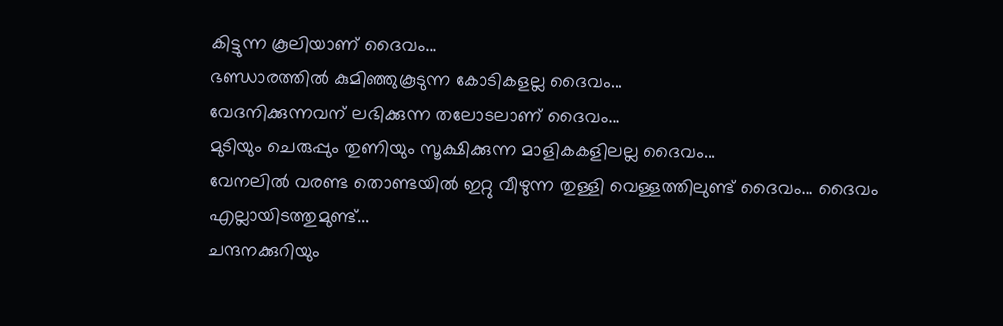കിട്ടുന്ന കൂലിയാണ് ദൈവം...
ഭണ്ഡാരത്തില്‍ കുമിഞ്ഞുകൂടുന്ന കോടികളല്ല ദൈവം...
വേദനിക്കുന്നവന് ലഭിക്കുന്ന തലോടലാണ് ദൈവം...
മുടിയും ചെരുപ്പും തുണിയും സൂക്ഷിക്കുന്ന മാളികകളിലല്ല ദൈവം...
വേനലില്‍ വരണ്ട തൊണ്ടയില്‍ ഇറ്റു വീഴുന്ന തുള്ളി വെള്ളത്തിലുണ്ട് ദൈവം... ദൈവം എല്ലായിടത്തുമുണ്ട്...
ചന്ദനക്കുറിയും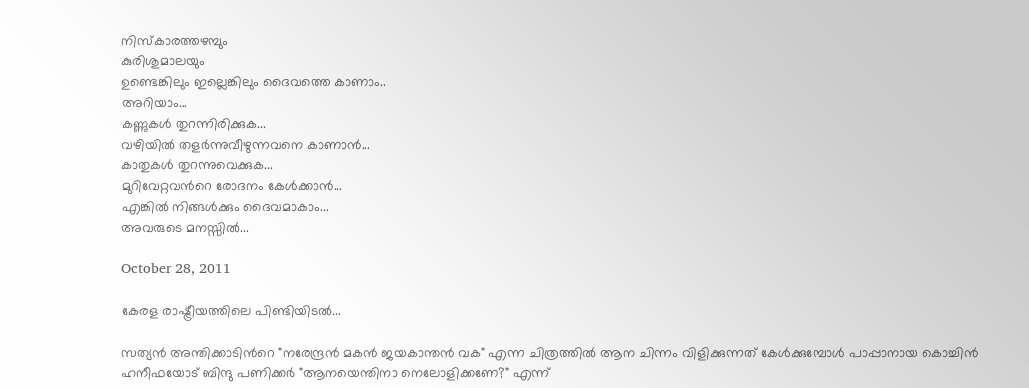നിസ്കാരത്തഴമ്പും
കുരിശുമാലയും
ഉണ്ടെങ്കിലും ഇല്ലെങ്കിലും ദൈവത്തെ കാണാം..
അറിയാം...
കണ്ണുകള്‍ തുറന്നിരിക്കുക...
വഴിയില്‍ തളര്‍ന്നുവീഴുന്നവനെ കാണാന്‍...
കാതുകള്‍ തുറന്നുവെക്കുക...
മുറിവേറ്റവന്‍റെ രോദനം കേള്‍ക്കാന്‍...
എങ്കില്‍ നിങ്ങള്‍ക്കും ദൈവമാകാം...
അവരുടെ മനസ്സില്‍...

October 28, 2011

കേരള രാഷ്ട്രീയത്തിലെ പിണ്ടിയിടല്‍...

സത്യന്‍ അന്തിക്കാടിന്‍റെ "നരേന്ദ്രന്‍ മകന്‍ ജയകാന്തന്‍ വക" എന്ന ചിത്രത്തില്‍ ആന ചിന്നം വിളിക്കുന്നത്‌ കേള്‍ക്കുമ്പോള്‍ പാപ്പാനായ കൊച്ചിന്‍ ഹനീഫയോട് ബിന്ദു പണിക്കര്‍ "ആനയെന്തിനാ നെലോളിക്കണേ?" എന്ന്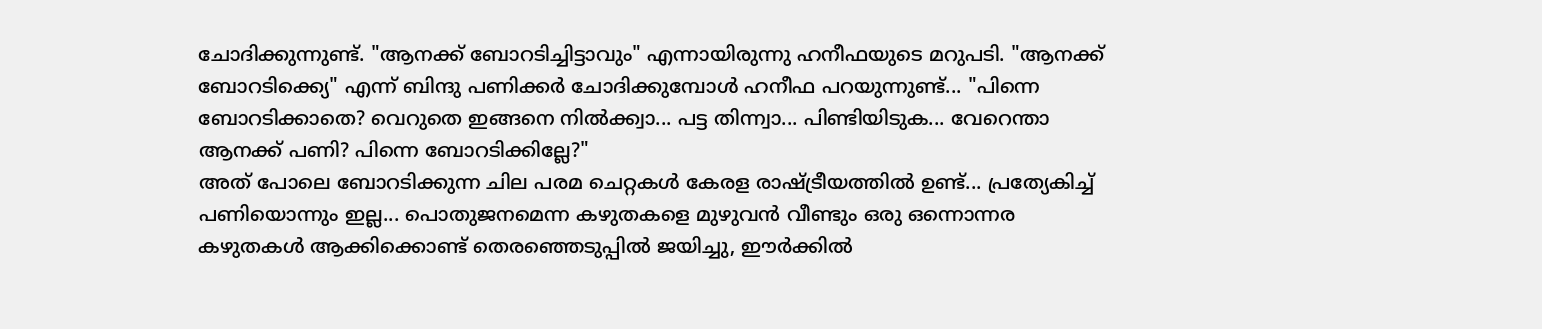ചോദിക്കുന്നുണ്ട്. "ആനക്ക് ബോറടിച്ചിട്ടാവും" എന്നായിരുന്നു ഹനീഫയുടെ മറുപടി. "ആനക്ക് ബോറടിക്ക്യെ" എന്ന് ബിന്ദു പണിക്കര്‍ ചോദിക്കുമ്പോള്‍ ഹനീഫ പറയുന്നുണ്ട്... "പിന്നെ ബോറടിക്കാതെ? വെറുതെ ഇങ്ങനെ നില്‍ക്ക്വാ... പട്ട തിന്ന്വാ... പിണ്ടിയിടുക... വേറെന്താ ആനക്ക് പണി? പിന്നെ ബോറടിക്കില്ലേ?"
അത് പോലെ ബോറടിക്കുന്ന ചില പരമ ചെറ്റകള്‍ കേരള രാഷ്ട്രീയത്തില്‍ ഉണ്ട്... പ്രത്യേകിച്ച് പണിയൊന്നും ഇല്ല... പൊതുജനമെന്ന കഴുതകളെ മുഴുവന്‍ വീണ്ടും ഒരു ഒന്നൊന്നര കഴുതകള്‍ ആക്കിക്കൊണ്ട് തെരഞ്ഞെടുപ്പില്‍ ജയിച്ചു, ഈര്‍ക്കില്‍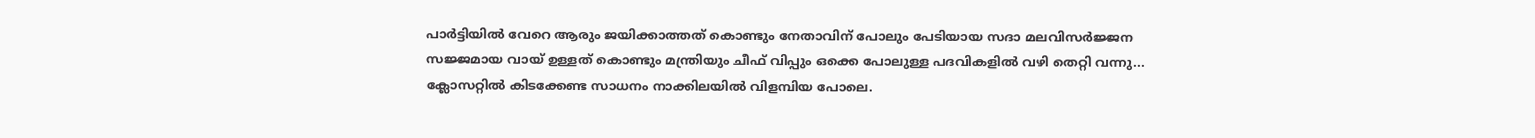പാര്‍ട്ടിയില്‍ വേറെ ആരും ജയിക്കാത്തത് കൊണ്ടും നേതാവിന് പോലും പേടിയായ സദാ മലവിസര്‍ജ്ജന സജ്ജമായ വായ്‌ ഉള്ളത് കൊണ്ടും മന്ത്രിയും ചീഫ്‌ വിപ്പും ഒക്കെ പോലുള്ള പദവികളില്‍ വഴി തെറ്റി വന്നു... ക്ലോസറ്റില്‍ കിടക്കേണ്ട സാധനം നാക്കിലയില്‍ വിളമ്പിയ പോലെ.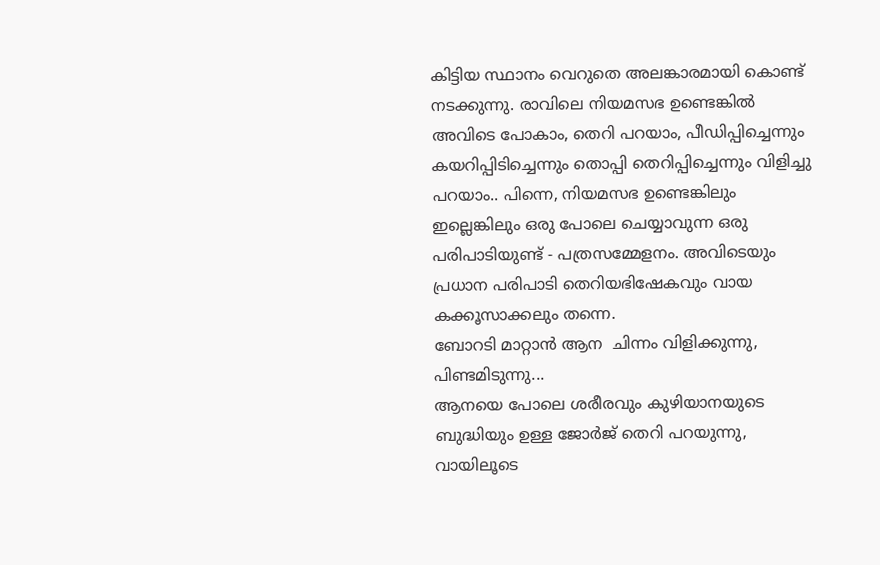കിട്ടിയ സ്ഥാനം വെറുതെ അലങ്കാരമായി കൊണ്ട് നടക്കുന്നു. രാവിലെ നിയമസഭ ഉണ്ടെങ്കില്‍ അവിടെ പോകാം, തെറി പറയാം, പീഡിപ്പിച്ചെന്നും കയറിപ്പിടിച്ചെന്നും തൊപ്പി തെറിപ്പിച്ചെന്നും വിളിച്ചു പറയാം.. പിന്നെ, നിയമസഭ ഉണ്ടെങ്കിലും ഇല്ലെങ്കിലും ഒരു പോലെ ചെയ്യാവുന്ന ഒരു പരിപാടിയുണ്ട് - പത്രസമ്മേളനം. അവിടെയും പ്രധാന പരിപാടി തെറിയഭിഷേകവും വായ കക്കൂസാക്കലും തന്നെ.
ബോറടി മാറ്റാന്‍ ആന  ചിന്നം വിളിക്കുന്നു, പിണ്ടമിടുന്നു...
ആനയെ പോലെ ശരീരവും കുഴിയാനയുടെ ബുദ്ധിയും ഉള്ള ജോര്‍ജ്‌ തെറി പറയുന്നു, വായിലൂടെ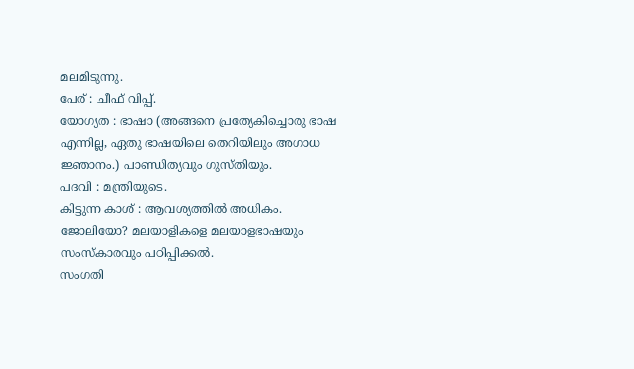മലമിടുന്നു.
പേര് : ചീഫ്‌ വിപ്പ്.
യോഗ്യത : ഭാഷാ (അങ്ങനെ പ്രത്യേകിച്ചൊരു ഭാഷ എന്നില്ല, ഏതു ഭാഷയിലെ തെറിയിലും അഗാധ ജ്ഞാനം.) പാണ്ഡിത്യവും ഗുസ്തിയും.
പദവി : മന്ത്രിയുടെ.
കിട്ടുന്ന കാശ് : ആവശ്യത്തില്‍ അധികം.
ജോലിയോ? മലയാളികളെ മലയാളഭാഷയും സംസ്കാരവും പഠിപ്പിക്കല്‍.
സംഗതി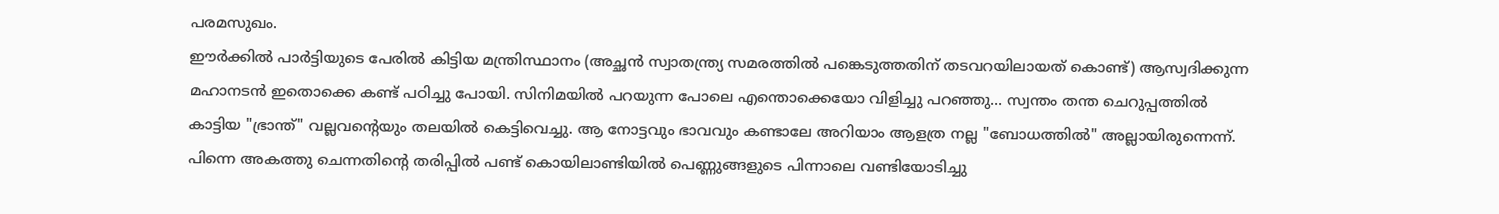പരമസുഖം.
ഈര്‍ക്കില്‍ പാര്‍ട്ടിയുടെ പേരില്‍ കിട്ടിയ മന്ത്രിസ്ഥാനം (അച്ഛന്‍ സ്വാതന്ത്ര്യ സമരത്തില്‍ പങ്കെടുത്തതിന് തടവറയിലായത് കൊണ്ട്) ആസ്വദിക്കുന്ന മഹാനടന്‍ ഇതൊക്കെ കണ്ട് പഠിച്ചു പോയി. സിനിമയില്‍ പറയുന്ന പോലെ എന്തൊക്കെയോ വിളിച്ചു പറഞ്ഞു... സ്വന്തം തന്ത ചെറുപ്പത്തില്‍ കാട്ടിയ "ഭ്രാന്ത്" വല്ലവന്‍റെയും തലയില്‍ കെട്ടിവെച്ചു. ആ നോട്ടവും ഭാവവും കണ്ടാലേ അറിയാം ആളത്ര നല്ല "ബോധത്തില്‍" അല്ലായിരുന്നെന്ന്.  പിന്നെ അകത്തു ചെന്നതിന്‍റെ തരിപ്പില്‍ പണ്ട് കൊയിലാണ്ടിയില്‍ പെണ്ണുങ്ങളുടെ പിന്നാലെ വണ്ടിയോടിച്ചു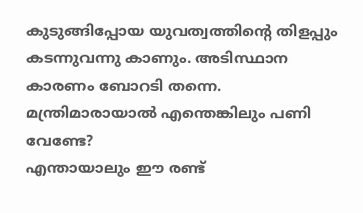കുടുങ്ങിപ്പോയ യുവത്വത്തിന്‍റെ തിളപ്പും കടന്നുവന്നു കാണും. അടിസ്ഥാന കാരണം ബോറടി തന്നെ. മന്ത്രിമാരായാല്‍ എന്തെങ്കിലും പണി വേണ്ടേ?
എന്തായാലും ഈ രണ്ട്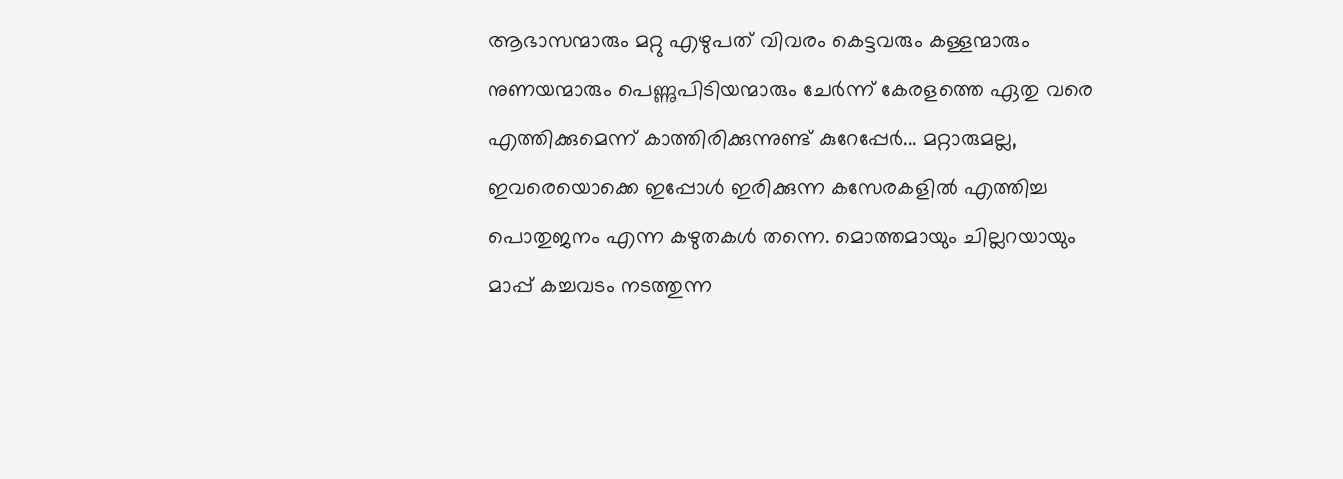ആഭാസന്മാരും മറ്റു എഴുപത് വിവരം കെട്ടവരും കള്ളന്മാരും നുണയന്മാരും പെണ്ണുപിടിയന്മാരും ചേര്‍ന്ന് കേരളത്തെ ഏതു വരെ എത്തിക്കുമെന്ന് കാത്തിരിക്കുന്നുണ്ട് കുറേപ്പേര്‍... മറ്റാരുമല്ല, ഇവരെയൊക്കെ ഇപ്പോള്‍ ഇരിക്കുന്ന കസേരകളില്‍ എത്തിച്ച പൊതുജനം എന്ന കഴുതകള്‍ തന്നെ. മൊത്തമായും ചില്ലറയായും മാപ്പ് കച്ചവടം നടത്തുന്ന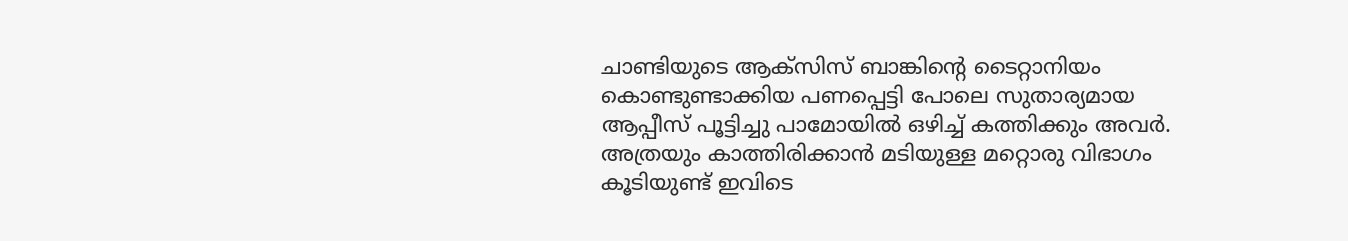ചാണ്ടിയുടെ ആക്സിസ്‌ ബാങ്കിന്‍റെ ടൈറ്റാനിയം കൊണ്ടുണ്ടാക്കിയ പണപ്പെട്ടി പോലെ സുതാര്യമായ ആപ്പീസ് പൂട്ടിച്ചു പാമോയില്‍ ഒഴിച്ച് കത്തിക്കും അവര്‍.
അത്രയും കാത്തിരിക്കാന്‍ മടിയുള്ള മറ്റൊരു വിഭാഗം കൂടിയുണ്ട് ഇവിടെ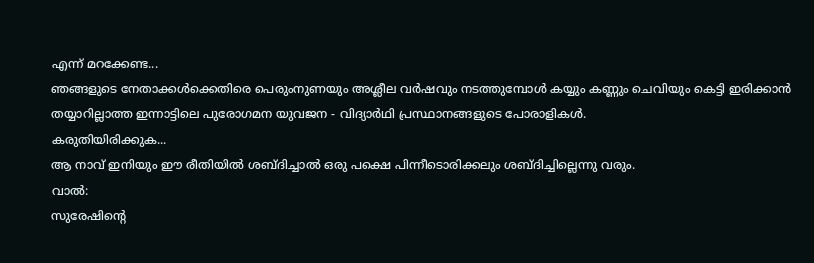എന്ന് മറക്കേണ്ട...
ഞങ്ങളുടെ നേതാക്കള്‍ക്കെതിരെ പെരുംനുണയും അശ്ലീല വര്‍ഷവും നടത്തുമ്പോള്‍ കയ്യും കണ്ണും ചെവിയും കെട്ടി ഇരിക്കാന്‍ തയ്യാറില്ലാത്ത ഇന്നാട്ടിലെ പുരോഗമന യുവജന - വിദ്യാര്‍ഥി പ്രസ്ഥാനങ്ങളുടെ പോരാളികള്‍.
കരുതിയിരിക്കുക...
ആ നാവ് ഇനിയും ഈ രീതിയില്‍ ശബ്ദിച്ചാല്‍ ഒരു പക്ഷെ പിന്നീടൊരിക്കലും ശബ്ദിച്ചില്ലെന്നു വരും.
വാല്‍:
സുരേഷിന്‍റെ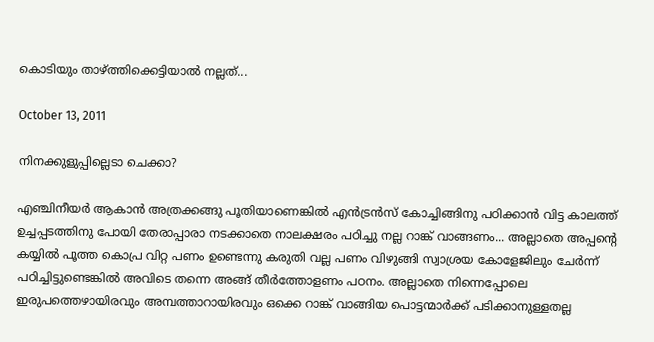കൊടിയും താഴ്ത്തിക്കെട്ടിയാല്‍ നല്ലത്...

October 13, 2011

നിനക്കുളുപ്പില്ലെടാ ചെക്കാ?

എഞ്ചിനീയര്‍ ആകാന്‍ അത്രക്കങ്ങു പൂതിയാണെങ്കില്‍ എന്‍ട്രന്‍സ്‌ കോച്ചിങ്ങിനു പഠിക്കാന്‍ വിട്ട കാലത്ത് ഉച്ചപ്പടത്തിനു പോയി തേരാപ്പാരാ നടക്കാതെ നാലക്ഷരം പഠിച്ചു നല്ല റാങ്ക് വാങ്ങണം... അല്ലാതെ അപ്പന്‍റെ കയ്യില്‍ പൂത്ത കൊപ്ര വിറ്റ പണം ഉണ്ടെന്നു കരുതി വല്ല പണം വിഴുങ്ങി സ്വാശ്രയ കോളേജിലും ചേര്‍ന്ന് പഠിച്ചിട്ടുണ്ടെങ്കില്‍ അവിടെ തന്നെ അങ്ങ് തീര്‍ത്തോളണം പഠനം. അല്ലാതെ നിന്നെപ്പോലെ ഇരുപത്തെഴായിരവും അമ്പത്താറായിരവും ഒക്കെ റാങ്ക് വാങ്ങിയ പൊട്ടന്മാര്‍ക്ക് പടിക്കാനുള്ളതല്ല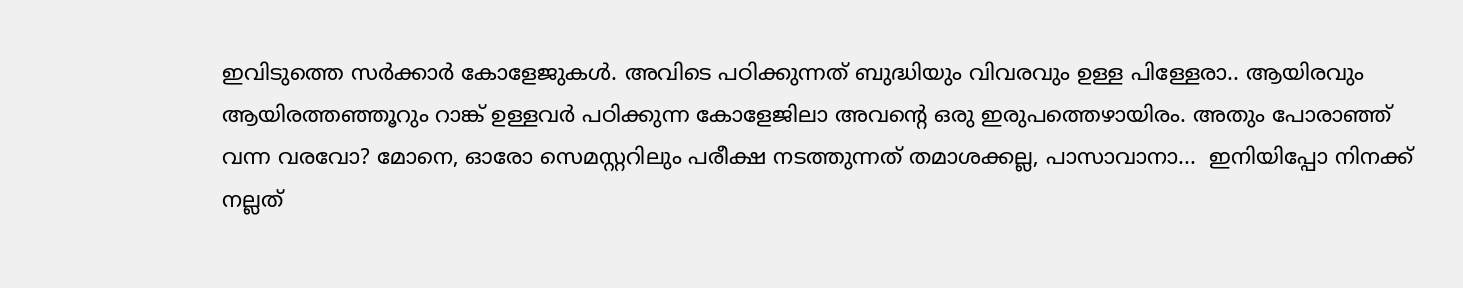ഇവിടുത്തെ സര്‍ക്കാര്‍ കോളേജുകള്‍. അവിടെ പഠിക്കുന്നത് ബുദ്ധിയും വിവരവും ഉള്ള പിള്ളേരാ.. ആയിരവും ആയിരത്തഞ്ഞൂറും റാങ്ക് ഉള്ളവര്‍ പഠിക്കുന്ന കോളേജിലാ അവന്‍റെ ഒരു ഇരുപത്തെഴായിരം. അതും പോരാഞ്ഞ് വന്ന വരവോ? മോനെ, ഓരോ സെമസ്റ്ററിലും പരീക്ഷ നടത്തുന്നത് തമാശക്കല്ല, പാസാവാനാ...  ഇനിയിപ്പോ നിനക്ക് നല്ലത്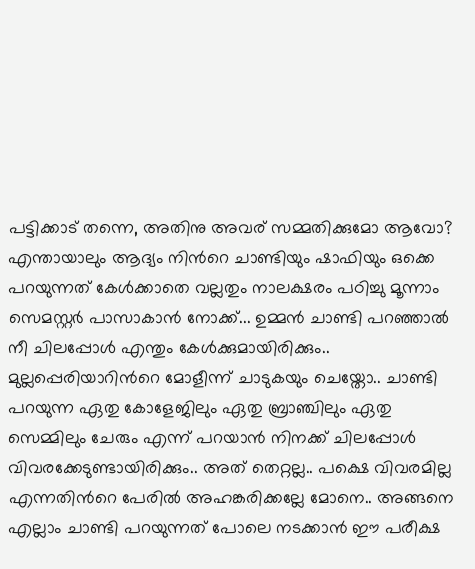പട്ടിക്കാട് തന്നെ, അതിനു അവര് സമ്മതിക്കുമോ ആവോ? എന്തായാലും ആദ്യം നിന്‍റെ ചാണ്ടിയും ഷാഫിയും ഒക്കെ പറയുന്നത് കേള്‍ക്കാതെ വല്ലതും നാലക്ഷരം പഠിച്ചു മൂന്നാം സെമസ്റ്റര്‍ പാസാകാന്‍ നോക്ക്... ഉമ്മന്‍ ചാണ്ടി പറഞ്ഞാല്‍ നീ ചിലപ്പോള്‍ എന്തും കേള്‍ക്കുമായിരിക്കും.. മുല്ലപ്പെരിയാറിന്‍റെ മോളീന്ന് ചാടുകയും ചെയ്തോ.. ചാണ്ടി പറയുന്ന ഏതു കോളേജിലും ഏതു ബ്രാഞ്ചിലും ഏതു സെമ്മിലും ചേരും എന്ന് പറയാന്‍ നിനക്ക് ചിലപ്പോള്‍ വിവരക്കേടുണ്ടായിരിക്കും.. അത് തെറ്റല്ല.. പക്ഷെ വിവരമില്ല എന്നതിന്‍റെ പേരില്‍ അഹങ്കരിക്കല്ലേ മോനെ.. അങ്ങനെ എല്ലാം ചാണ്ടി പറയുന്നത് പോലെ നടക്കാന്‍ ഈ പരീക്ഷ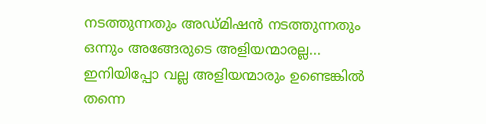നടത്തുന്നതും അഡ്മിഷന്‍ നടത്തുന്നതും ഒന്നും അങ്ങേരുടെ അളിയന്മാരല്ല... ഇനിയിപ്പോ വല്ല അളിയന്മാരും ഉണ്ടെങ്കില്‍ തന്നെ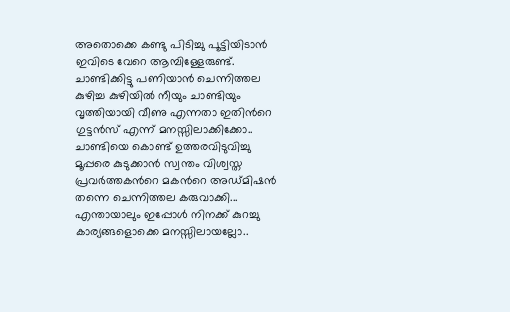അതൊക്കെ കണ്ടു പിടിച്ചു പൂട്ടിയിടാന്‍ ഇവിടെ വേറെ ആമ്പിള്ളേരുണ്ട്.
ചാണ്ടിക്കിട്ടു പണിയാന്‍ ചെന്നിത്തല കുഴിച്ച കുഴിയില്‍ നീയും ചാണ്ടിയും വൃത്തിയായി വീണു എന്നതാ ഇതിന്‍റെ ഗുട്ടന്‍സ്‌ എന്ന് മനസ്സിലാക്കിക്കോ..  ചാണ്ടിയെ കൊണ്ട് ഉത്തരവിടുവിച്ചു മൂപ്പരെ കുടുക്കാന്‍ സ്വന്തം വിശ്വസ്ത പ്രവര്‍ത്തകന്‍റെ മകന്‍റെ അഡ്മിഷന്‍ തന്നെ ചെന്നിത്തല കരുവാക്കി... എന്തായാലും ഇപ്പോള്‍ നിനക്ക് കുറച്ചു കാര്യങ്ങളൊക്കെ മനസ്സിലായല്ലോ..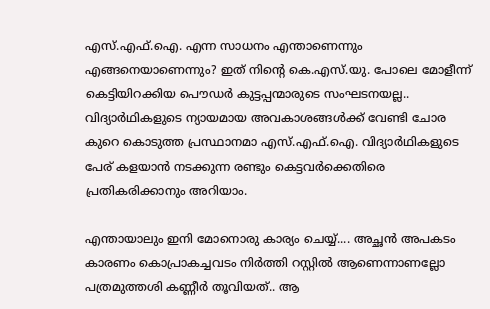എസ്.എഫ്.ഐ. എന്ന സാധനം എന്താണെന്നും എങ്ങനെയാണെന്നും? ഇത് നിന്‍റെ കെ.എസ്.യു. പോലെ മോളീന്ന് കെട്ടിയിറക്കിയ പൌഡര്‍ കുട്ടപ്പന്മാരുടെ സംഘടനയല്ല.. വിദ്യാര്‍ഥികളുടെ ന്യായമായ അവകാശങ്ങള്‍ക്ക് വേണ്ടി ചോര കുറെ കൊടുത്ത പ്രസ്ഥാനമാ എസ്.എഫ്.ഐ. വിദ്യാര്‍ഥികളുടെ പേര് കളയാന്‍ നടക്കുന്ന രണ്ടും കെട്ടവര്‍ക്കെതിരെ പ്രതികരിക്കാനും അറിയാം.

എന്തായാലും ഇനി മോനൊരു കാര്യം ചെയ്യ്.... അച്ഛന്‍ അപകടം കാരണം കൊപ്രാകച്ചവടം നിര്‍ത്തി റസ്റ്റില്‍ ആണെന്നാണല്ലോ പത്രമുത്തശി കണ്ണീര്‍ തൂവിയത്.. ആ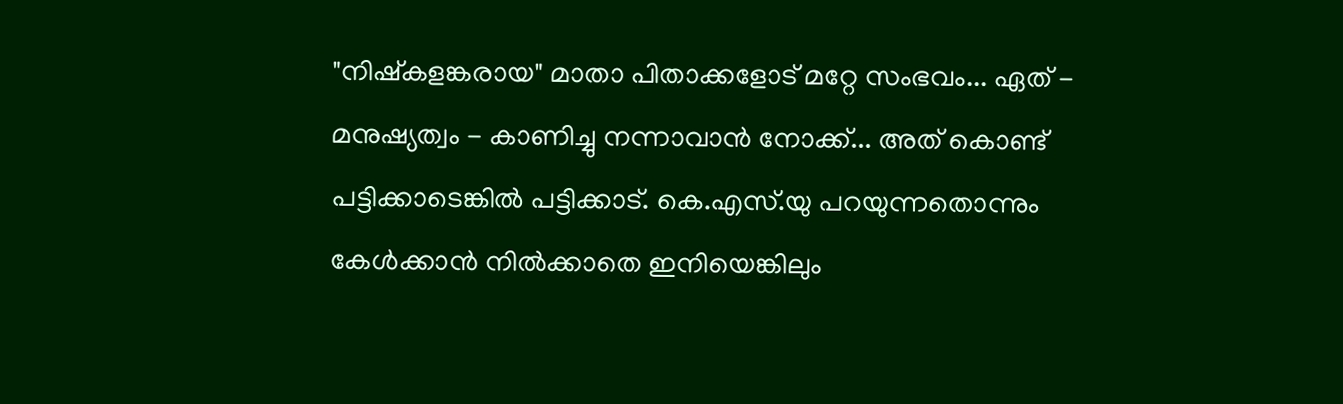"നിഷ്കളങ്കരായ" മാതാ പിതാക്കളോട് മറ്റേ സംഭവം... ഏത് - മനുഷ്യത്വം - കാണിച്ചു നന്നാവാന്‍ നോക്ക്... അത് കൊണ്ട് പട്ടിക്കാടെങ്കില്‍ പട്ടിക്കാട്. കെ.എസ്.യു പറയുന്നതൊന്നും കേള്‍ക്കാന്‍ നില്‍ക്കാതെ ഇനിയെങ്കിലും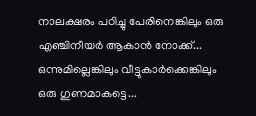നാലക്ഷരം പഠിച്ചു പേരിനെങ്കിലും ഒരു എഞ്ചിനീയര്‍ ആകാന്‍ നോക്ക്... ഒന്നുമില്ലെങ്കിലും വീട്ടുകാര്‍ക്കെങ്കിലും ഒരു ഗുണമാകട്ടെ...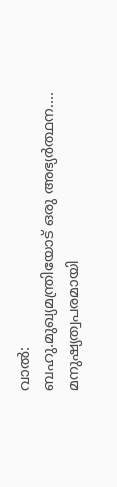വാല്‍:
ബഹു.മുഖ്യമന്ത്രിയോട് ഒരു അഭ്യര്‍ത്ഥന....
മനുഷ്യത്വപരമായി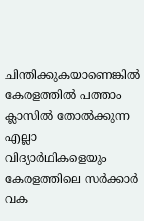ചിന്തിക്കുകയാണെങ്കില്‍ കേരളത്തില്‍ പത്താം ക്ലാസില്‍ തോല്‍ക്കുന്ന എല്ലാ വിദ്യാര്‍ഥികളെയും കേരളത്തിലെ സര്‍ക്കാര്‍ വക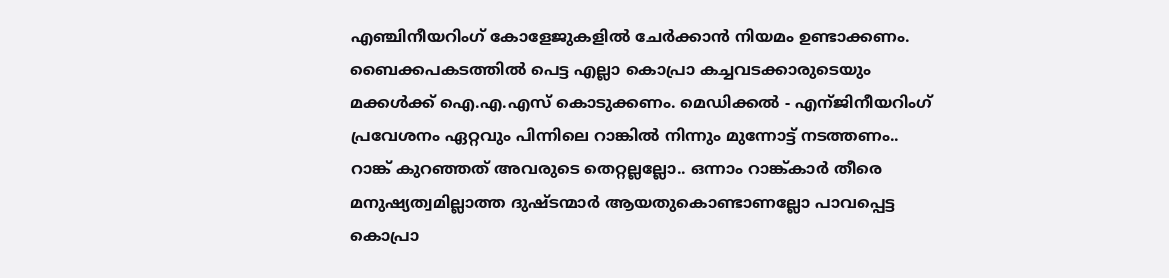എഞ്ചിനീയറിംഗ് കോളേജുകളില്‍ ചേര്‍ക്കാന്‍ നിയമം ഉണ്ടാക്കണം. ബൈക്കപകടത്തില്‍ പെട്ട എല്ലാ കൊപ്രാ കച്ചവടക്കാരുടെയും മക്കള്‍ക്ക്‌ ഐ.എ.എസ് കൊടുക്കണം. മെഡിക്കല്‍ - എന്ജിനീയറിംഗ് പ്രവേശനം ഏറ്റവും പിന്നിലെ റാങ്കില്‍ നിന്നും മുന്നോട്ട് നടത്തണം.. റാങ്ക് കുറഞ്ഞത് അവരുടെ തെറ്റല്ലല്ലോ.. ഒന്നാം റാങ്ക്കാര്‍ തീരെ മനുഷ്യത്വമില്ലാത്ത ദുഷ്ടന്മാര്‍ ആയതുകൊണ്ടാണല്ലോ പാവപ്പെട്ട കൊപ്രാ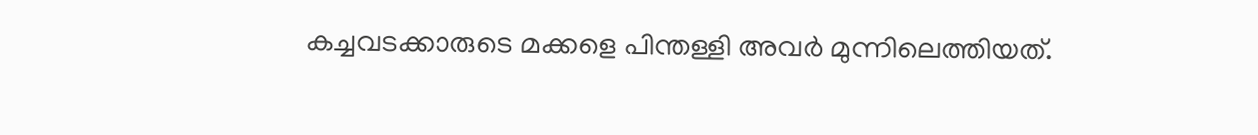കച്ചവടക്കാരുടെ മക്കളെ പിന്തള്ളി അവര്‍ മുന്നിലെത്തിയത്.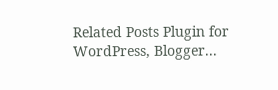Related Posts Plugin for WordPress, Blogger...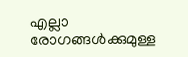എല്ലാ രോഗങ്ങള്‍ക്കുമുള്ള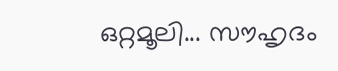ഒറ്റമൂലി... സൗഹൃദം